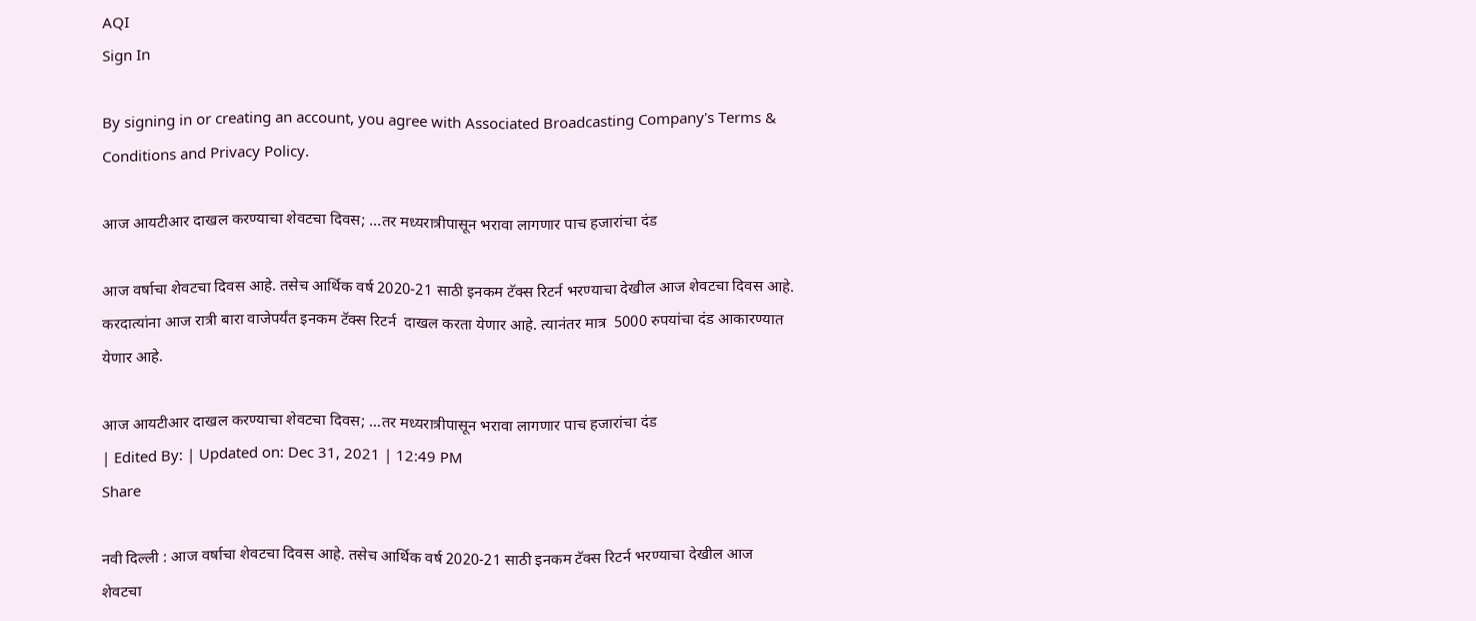AQI
Sign In

By signing in or creating an account, you agree with Associated Broadcasting Company's Terms & Conditions and Privacy Policy.

आज आयटीआर दाखल करण्याचा शेवटचा दिवस; …तर मध्यरात्रीपासून भरावा लागणार पाच हजारांचा दंड

आज वर्षाचा शेवटचा दिवस आहे. तसेच आर्थिक वर्ष 2020-21 साठी इनकम टॅक्स रिटर्न भरण्याचा देखील आज शेवटचा दिवस आहे. करदात्यांना आज रात्री बारा वाजेपर्यंत इनकम टॅक्स रिटर्न  दाखल करता येणार आहे. त्यानंतर मात्र  5000 रुपयांचा दंड आकारण्यात येणार आहे.

आज आयटीआर दाखल करण्याचा शेवटचा दिवस; ...तर मध्यरात्रीपासून भरावा लागणार पाच हजारांचा दंड
| Edited By: | Updated on: Dec 31, 2021 | 12:49 PM
Share

नवी दिल्ली : आज वर्षाचा शेवटचा दिवस आहे. तसेच आर्थिक वर्ष 2020-21 साठी इनकम टॅक्स रिटर्न भरण्याचा देखील आज शेवटचा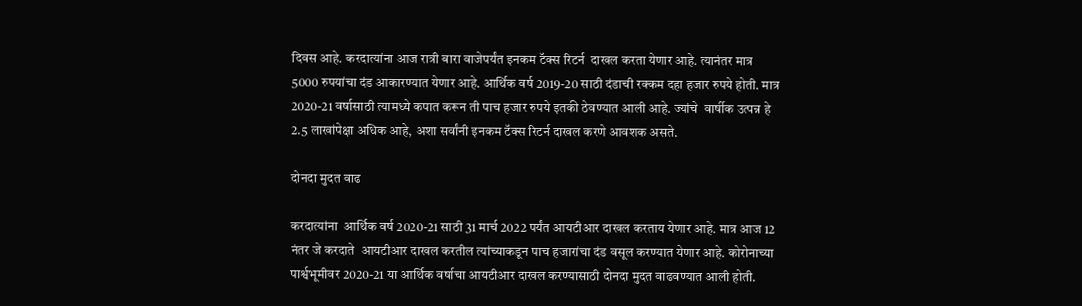दिवस आहे. करदात्यांना आज रात्री बारा वाजेपर्यंत इनकम टॅक्स रिटर्न  दाखल करता येणार आहे. त्यानंतर मात्र  5000 रुपयांचा दंड आकारण्यात येणार आहे. आर्थिक वर्ष 2019-20 साठी दंडाची रक्कम दहा हजार रुपये होती. मात्र 2020-21 वर्षासाठी त्यामध्ये कपात करून ती पाच हजार रुपये इतकी ठेवण्यात आली आहे. ज्यांचे  वार्षीक उत्पन्न हे 2.5 लाखांपेक्षा अधिक आहे, अशा सर्वांनी इनकम टॅक्स रिटर्न दाखल करणे आवशक असते.

दोनदा मुदत वाढ

करदात्यांना  आर्थिक वर्ष 2020-21 साठी 31 मार्च 2022 पर्यंत आयटीआर दाखल करताय येणार आहे. मात्र आज 12 नंतर जे करदाते  आयटीआर दाखल करतील त्यांच्याकडून पाच हजारांचा दंड वसूल करण्यात येणार आहे. कोरोनाच्या पार्श्वभूमीवर 2020-21 या आर्थिक वर्षाचा आयटीआर दाखल करण्यासाठी दोनदा मुदत वाढवण्यात आली होती.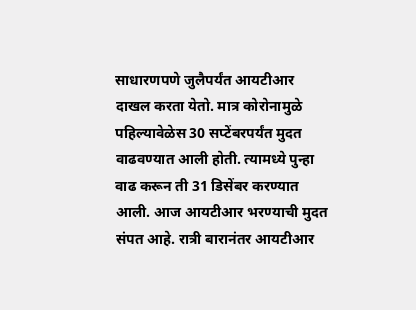साधारणपणे जुलैपर्यंत आयटीआर दाखल करता येतो. मात्र कोरोनामुळे पहिल्यावेळेस 30 सप्टेंबरपर्यंत मुदत वाढवण्यात आली होती. त्यामध्ये पुन्हा वाढ करून ती 31 डिसेंबर करण्यात आली. आज आयटीआर भरण्याची मुदत संपत आहे. रात्री बारानंतर आयटीआर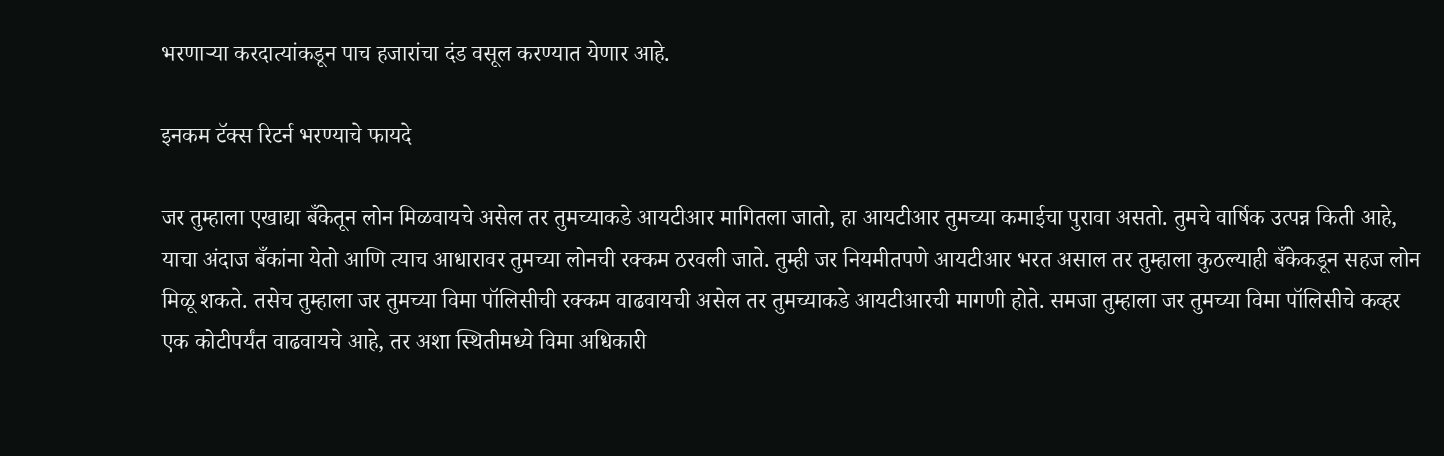भरणाऱ्या करदात्यांकडून पाच हजारांचा दंड वसूल करण्यात येणार आहे.

इनकम टॅक्स रिटर्न भरण्याचे फायदे

जर तुम्हाला एखाद्या बँकेतून लोन मिळवायचे असेल तर तुमच्याकडे आयटीआर मागितला जातो, हा आयटीआर तुमच्या कमाईचा पुरावा असतो. तुमचे वार्षिक उत्पन्न किती आहे, याचा अंदाज बँकांना येतो आणि त्याच आधारावर तुमच्या लोनची रक्कम ठरवली जाते. तुम्ही जर नियमीतपणे आयटीआर भरत असाल तर तुम्हाला कुठल्याही बँकेकडून सहज लोन मिळू शकते. तसेच तुम्हाला जर तुमच्या विमा पॉलिसीची रक्कम वाढवायची असेल तर तुमच्याकडे आयटीआरची मागणी होते. समजा तुम्हाला जर तुमच्या विमा पॉलिसीचे कव्हर एक कोटीपर्यंत वाढवायचे आहे, तर अशा स्थितीमध्ये विमा अधिकारी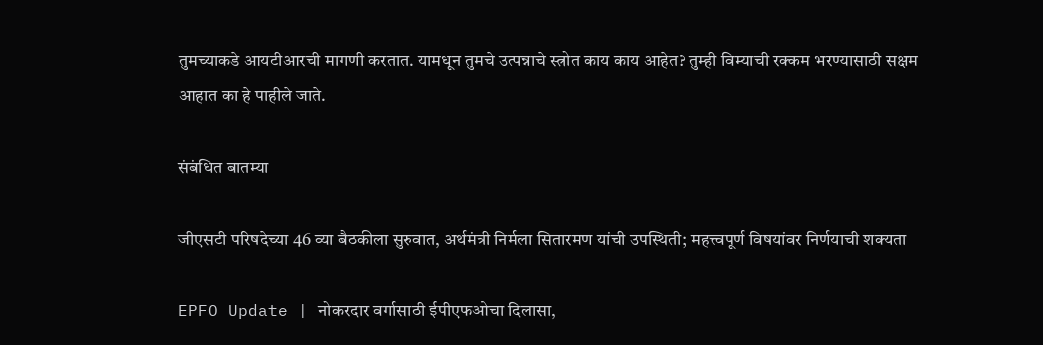तुमच्याकडे आयटीआरची मागणी करतात. यामधून तुमचे उत्पन्नाचे स्त्रोत काय काय आहेत? तुम्ही विम्याची रक्कम भरण्यासाठी सक्षम आहात का हे पाहीले जाते.

संबंधित बातम्या

जीएसटी परिषदेच्या 46 व्या बैठकीला सुरुवात, अर्थमंत्री निर्मला सितारमण यांची उपस्थिती; महत्त्वपूर्ण विषयांवर निर्णयाची शक्यता

EPFO Update | नोकरदार वर्गासाठी ईपीएफओचा दिलासा,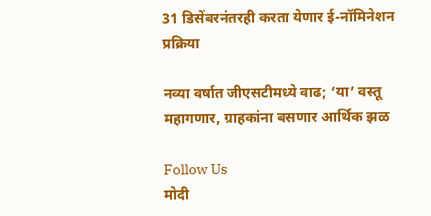31 डिसेंबरनंतरही करता येणार ई-नॉमिनेशन प्रक्रिया

नव्या वर्षात जीएसटीमध्ये वाढ; ‘या’ वस्तू महागणार, ग्राहकांना बसणार आर्थिक झळ

Follow Us
मोदी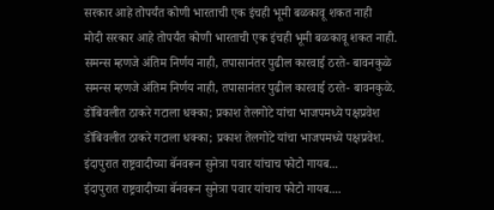सरकार आहे तोपर्यंत कोणी भारताची एक इंचही भूमी बळकावू शकत नाही
मोदी सरकार आहे तोपर्यंत कोणी भारताची एक इंचही भूमी बळकावू शकत नाही.
समन्स म्हणजे अंतिम निर्णय नाही, तपासानंतर पुढील कारवाई ठरते- बावनकुळे
समन्स म्हणजे अंतिम निर्णय नाही, तपासानंतर पुढील कारवाई ठरते- बावनकुळे.
डोंबिवलीत ठाकरे गटाला धक्का; प्रकाश तेलगोटे यांचा भाजपमध्ये पक्षप्रवेश
डोंबिवलीत ठाकरे गटाला धक्का; प्रकाश तेलगोटे यांचा भाजपमध्ये पक्षप्रवेश.
इंदापुरात राष्ट्रवादीच्या बॅनवरून सुनेत्रा पवार यांचाच फोटो गायब...
इंदापुरात राष्ट्रवादीच्या बॅनवरून सुनेत्रा पवार यांचाच फोटो गायब....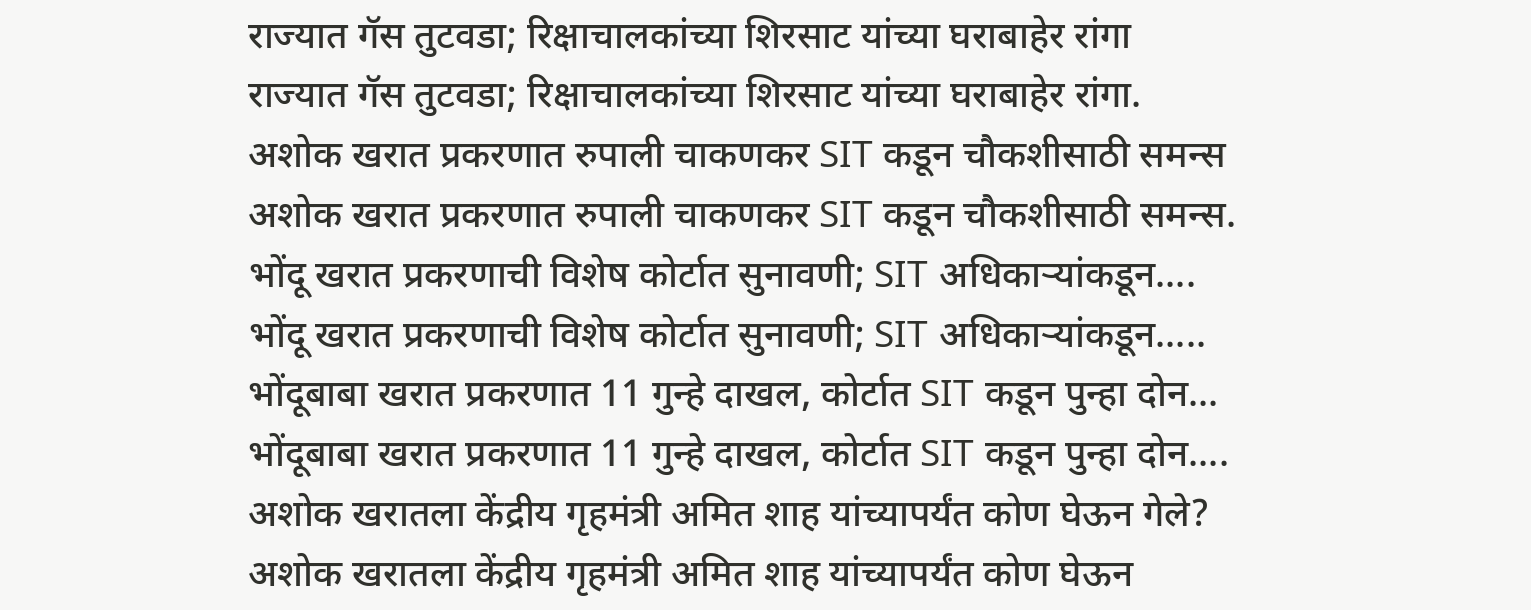राज्यात गॅस तुटवडा; रिक्षाचालकांच्या शिरसाट यांच्या घराबाहेर रांगा
राज्यात गॅस तुटवडा; रिक्षाचालकांच्या शिरसाट यांच्या घराबाहेर रांगा.
अशोक खरात प्रकरणात रुपाली चाकणकर SIT कडून चौकशीसाठी समन्स
अशोक खरात प्रकरणात रुपाली चाकणकर SIT कडून चौकशीसाठी समन्स.
भोंदू खरात प्रकरणाची विशेष कोर्टात सुनावणी; SIT अधिकाऱ्यांकडून....
भोंदू खरात प्रकरणाची विशेष कोर्टात सुनावणी; SIT अधिकाऱ्यांकडून.....
भोंदूबाबा खरात प्रकरणात 11 गुन्हे दाखल, कोर्टात SIT कडून पुन्हा दोन...
भोंदूबाबा खरात प्रकरणात 11 गुन्हे दाखल, कोर्टात SIT कडून पुन्हा दोन....
अशोक खरातला केंद्रीय गृहमंत्री अमित शाह यांच्यापर्यंत कोण घेऊन गेले?
अशोक खरातला केंद्रीय गृहमंत्री अमित शाह यांच्यापर्यंत कोण घेऊन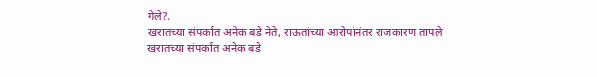गेले?.
खरातच्या संपर्कात अनेक बडे नेते, राऊतांच्या आरोपांनंतर राजकारण तापले
खरातच्या संपर्कात अनेक बडे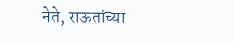नेते, राऊतांच्या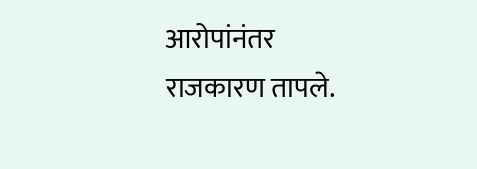आरोपांनंतर राजकारण तापले.